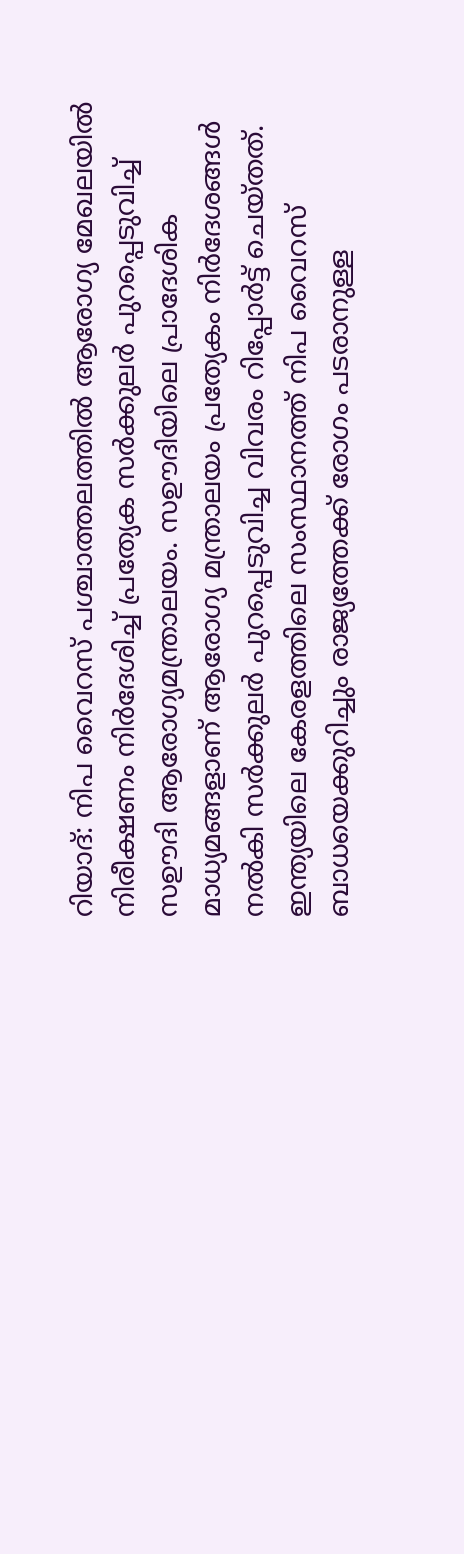റിയാദ്: നിപ വൈറസ് പശ്ചാത്തലത്തിൽ ആരോഗ്യ മേഖലയിൽ നിരീക്ഷണം നിർദേശിച്ച് പ്രത്യേക സർക്കുലർ പുറപ്പെടുവിച്ച് സഊദി ആരോഗ്യമന്ത്രാലയം. സഊദിയിലെ പ്രാദേശിക മാധ്യമങ്ങളാണ് ആരോഗ്യ മന്ത്രാലയം പ്രത്യേകം നിർദേശങ്ങൾ നൽകി സർക്കുലർ പുറപ്പെടുവിച്ച വിവരം റിപ്പോർട്ട് ചെയ്തത്. ഇന്ത്യയിലെ കേരളത്തിലെ സംസ്ഥാനത്ത് നിപ വൈറസ് ബാധയെക്കുറിച്ചും രാജ്യത്തേക്ക് രോഗം പടരാനുള്ള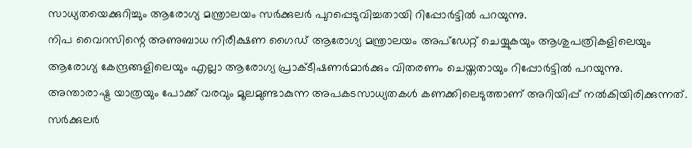സാധ്യതയെക്കുറിച്ചും ആരോഗ്യ മന്ത്രാലയം സർക്കുലർ പുറപ്പെടുവിച്ചതായി റിപ്പോർട്ടിൽ പറയുന്നു.
നിപ വൈറസിന്റെ അണുബാധ നിരീക്ഷണ ഗൈഡ് ആരോഗ്യ മന്ത്രാലയം അപ്ഡേറ്റ് ചെയ്യുകയും ആശുപത്രികളിലെയും ആരോഗ്യ കേന്ദ്രങ്ങളിലെയും എല്ലാ ആരോഗ്യ പ്രാക്ടീഷണർമാർക്കും വിതരണം ചെയ്തതായും റിപ്പോർട്ടിൽ പറയുന്നു.
അന്താരാഷ്ട്ര യാത്രയും പോക്ക് വരവും മൂലമുണ്ടാകുന്ന അപകടസാധ്യതകൾ കണക്കിലെടുത്താണ് അറിയിപ്പ് നൽകിയിരിക്കുന്നത്. സർക്കുലർ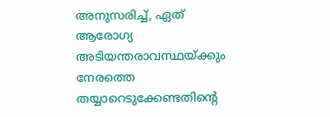അനുസരിച്ച്, ഏത് ആരോഗ്യ അടിയന്തരാവസ്ഥയ്ക്കും നേരത്തെ തയ്യാറെടുക്കേണ്ടതിന്റെ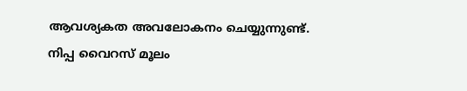ആവശ്യകത അവലോകനം ചെയ്യുന്നുണ്ട്.
നിപ്പ വൈറസ് മൂലം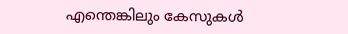എന്തെങ്കിലും കേസുകൾ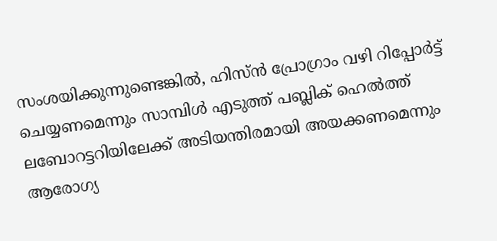സംശയിക്കുന്നുണ്ടെങ്കിൽ, ഹിസ്ൻ പ്രോഗ്രാം വഴി റിപ്പോർട്ട് ചെയ്യണമെന്നും സാമ്പിൾ എടുത്ത് പബ്ലിക് ഹെൽത്ത് ലബോറട്ടറിയിലേക്ക് അടിയന്തിരമായി അയക്കണമെന്നും ആരോഗ്യ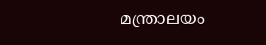മന്ത്രാലയം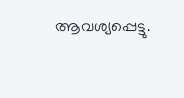ആവശ്യപ്പെട്ടു.